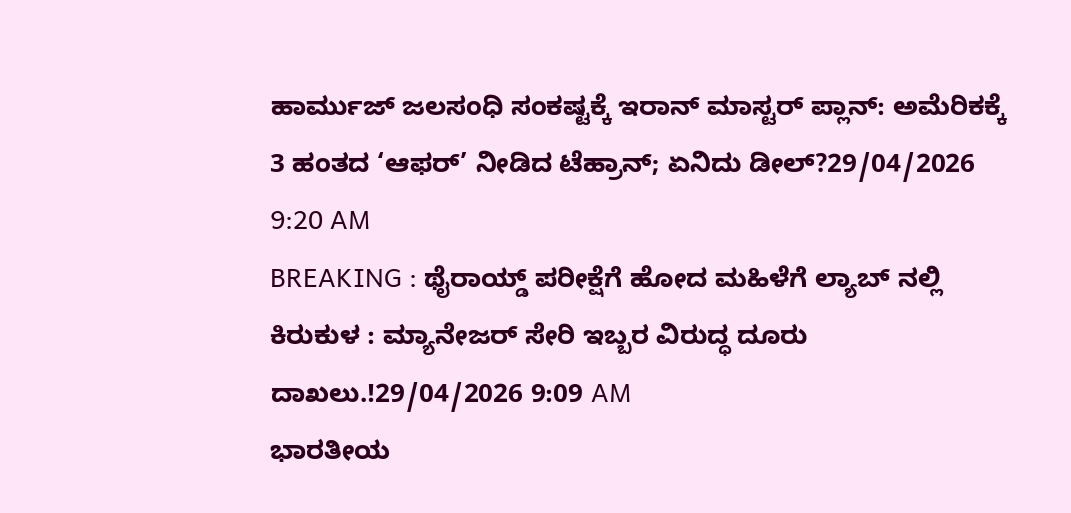ಹಾರ್ಮುಜ್ ಜಲಸಂಧಿ ಸಂಕಷ್ಟಕ್ಕೆ ಇರಾನ್ ಮಾಸ್ಟರ್ ಪ್ಲಾನ್: ಅಮೆರಿಕಕ್ಕೆ 3 ಹಂತದ ‘ಆಫರ್’ ನೀಡಿದ ಟೆಹ್ರಾನ್; ಏನಿದು ಡೀಲ್?29/04/2026 9:20 AM
BREAKING : ಥೈರಾಯ್ಡ್ ಪರೀಕ್ಷೆಗೆ ಹೋದ ಮಹಿಳೆಗೆ ಲ್ಯಾಬ್ ನಲ್ಲಿ ಕಿರುಕುಳ : ಮ್ಯಾನೇಜರ್ ಸೇರಿ ಇಬ್ಬರ ವಿರುದ್ಧ ದೂರು ದಾಖಲು.!29/04/2026 9:09 AM
ಭಾರತೀಯ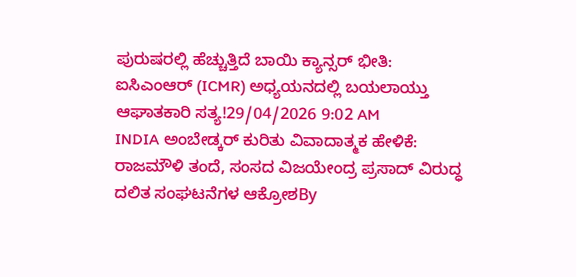ಪುರುಷರಲ್ಲಿ ಹೆಚ್ಚುತ್ತಿದೆ ಬಾಯಿ ಕ್ಯಾನ್ಸರ್ ಭೀತಿ: ಐಸಿಎಂಆರ್ (ICMR) ಅಧ್ಯಯನದಲ್ಲಿ ಬಯಲಾಯ್ತು ಆಘಾತಕಾರಿ ಸತ್ಯ!29/04/2026 9:02 AM
INDIA ಅಂಬೇಡ್ಕರ್ ಕುರಿತು ವಿವಾದಾತ್ಮಕ ಹೇಳಿಕೆ: ರಾಜಮೌಳಿ ತಂದೆ, ಸಂಸದ ವಿಜಯೇಂದ್ರ ಪ್ರಸಾದ್ ವಿರುದ್ಧ ದಲಿತ ಸಂಘಟನೆಗಳ ಆಕ್ರೋಶBy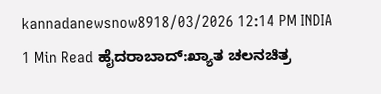kannadanewsnow8918/03/2026 12:14 PM INDIA 1 Min Read ಹೈದರಾಬಾದ್:ಖ್ಯಾತ ಚಲನಚಿತ್ರ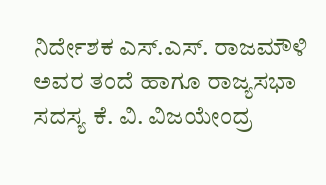ನಿರ್ದೇಶಕ ಎಸ್.ಎಸ್. ರಾಜಮೌಳಿ ಅವರ ತಂದೆ ಹಾಗೂ ರಾಜ್ಯಸಭಾ ಸದಸ್ಯ ಕೆ. ವಿ. ವಿಜಯೇಂದ್ರ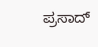ಪ್ರಸಾದ್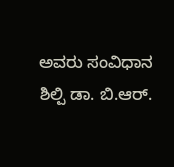ಅವರು ಸಂವಿಧಾನ ಶಿಲ್ಪಿ ಡಾ. ಬಿ.ಆರ್.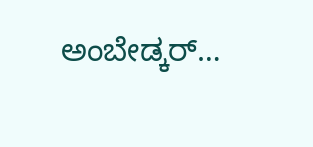ಅಂಬೇಡ್ಕರ್…